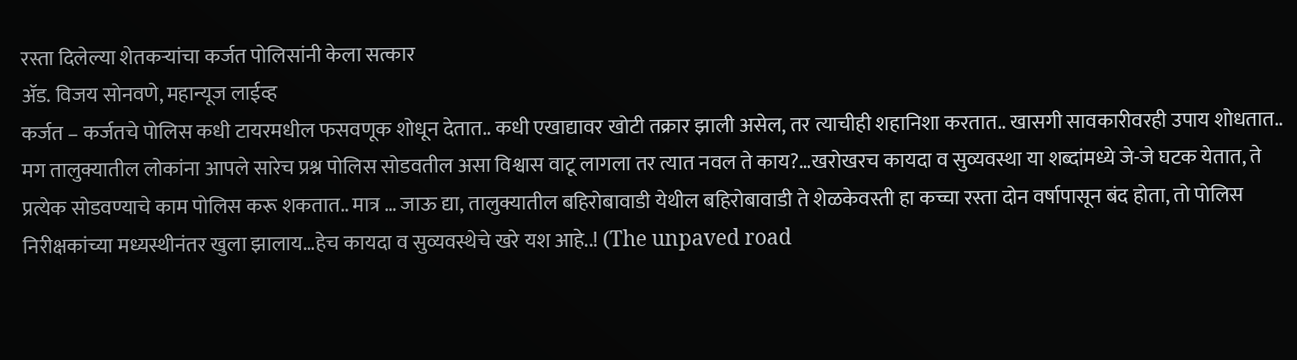रस्ता दिलेल्या शेतकऱ्यांचा कर्जत पोलिसांनी केला सत्कार
ॲड. विजय सोनवणे, महान्यूज लाईव्ह
कर्जत – कर्जतचे पोलिस कधी टायरमधील फसवणूक शोधून देतात.. कधी एखाद्यावर खोटी तक्रार झाली असेल, तर त्याचीही शहानिशा करतात.. खासगी सावकारीवरही उपाय शोधतात.. मग तालुक्यातील लोकांना आपले सारेच प्रश्न पोलिस सोडवतील असा विश्वास वाटू लागला तर त्यात नवल ते काय?…खरोखरच कायदा व सुव्यवस्था या शब्दांमध्ये जे-जे घटक येतात, ते प्रत्येक सोडवण्याचे काम पोलिस करू शकतात.. मात्र … जाऊ द्या, तालुक्यातील बहिरोबावाडी येथील बहिरोबावाडी ते शेळकेवस्ती हा कच्चा रस्ता दोन वर्षापासून बंद होता, तो पोलिस निरीक्षकांच्या मध्यस्थीनंतर खुला झालाय…हेच कायदा व सुव्यवस्थेचे खरे यश आहे..! (The unpaved road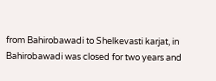from Bahirobawadi to Shelkevasti karjat, in Bahirobawadi was closed for two years and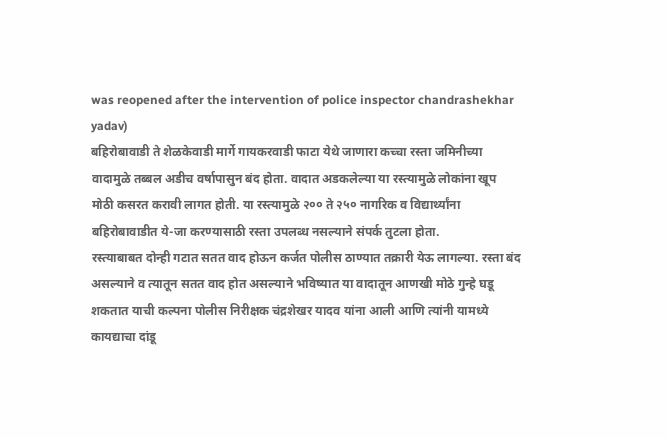was reopened after the intervention of police inspector chandrashekhar yadav)
बहिरोबावाडी ते शेळकेवाडी मार्गे गायकरवाडी फाटा येथे जाणारा कच्चा रस्ता जमिनीच्या वादामुळे तब्बल अडीच वर्षापासुन बंद होता. वादात अडकलेल्या या रस्त्यामुळे लोकांना खूप मोठी कसरत करावी लागत होती. या रस्त्यामुळे २०० ते २५० नागरिक व विद्यार्थ्यांना बहिरोबावाडीत ये-जा करण्यासाठी रस्ता उपलब्ध नसल्याने संपर्क तुटला होता.
रस्त्याबाबत दोन्ही गटात सतत वाद होऊन कर्जत पोलीस ठाण्यात तक्रारी येऊ लागल्या. रस्ता बंद असल्याने व त्यातून सतत वाद होत असल्याने भविष्यात या वादातून आणखी मोठे गुन्हे घडू शकतात याची कल्पना पोलीस निरीक्षक चंद्रशेखर यादव यांना आली आणि त्यांनी यामध्ये कायद्याचा दांडू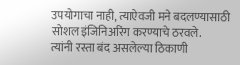उपयोगाचा नाही, त्याऐवजी मने बदलण्यासाठी सोशल इंजिनिअरिंग करण्याचे ठरवले.
त्यांनी रस्ता बंद असलेल्या ठिकाणी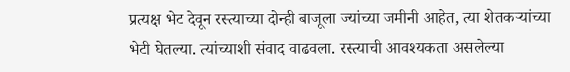प्रत्यक्ष भेट देवून रस्त्याच्या दोन्ही बाजूला ज्यांच्या जमीनी आहेत, त्या शेतकऱ्यांच्या भेटी घेतल्या. त्यांच्याशी संवाद वाढवला. रस्त्याची आवश्यकता असलेल्या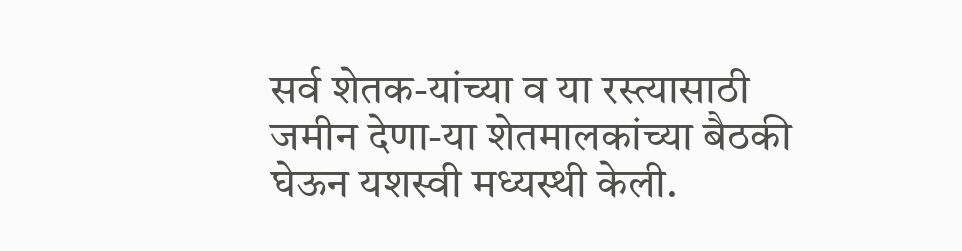सर्व शेतक-यांच्या व या रस्त्यासाठी जमीन देणा-या शेतमालकांच्या बैठकी घेऊन यशस्वी मध्यस्थी केली.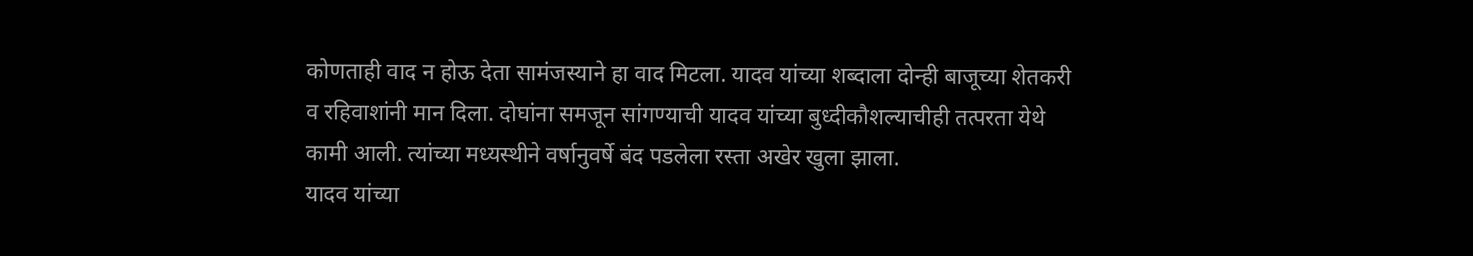कोणताही वाद न होऊ देता सामंजस्याने हा वाद मिटला. यादव यांच्या शब्दाला दोन्ही बाजूच्या शेतकरी व रहिवाशांनी मान दिला. दोघांना समजून सांगण्याची यादव यांच्या बुध्दीकौशल्याचीही तत्परता येथे कामी आली. त्यांच्या मध्यस्थीने वर्षानुवर्षे बंद पडलेला रस्ता अखेर खुला झाला.
यादव यांच्या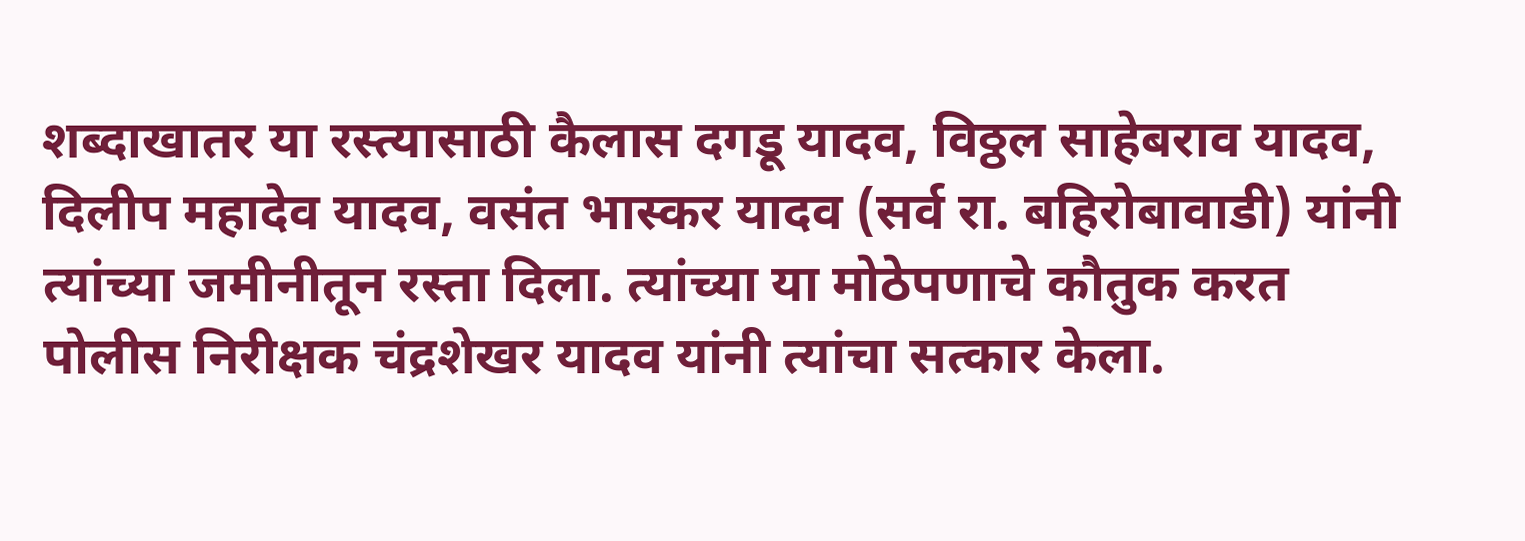शब्दाखातर या रस्त्यासाठी कैलास दगडू यादव, विठ्ठल साहेबराव यादव, दिलीप महादेव यादव, वसंत भास्कर यादव (सर्व रा. बहिरोबावाडी) यांनी त्यांच्या जमीनीतून रस्ता दिला. त्यांच्या या मोठेपणाचे कौतुक करत पोलीस निरीक्षक चंद्रशेखर यादव यांनी त्यांचा सत्कार केला.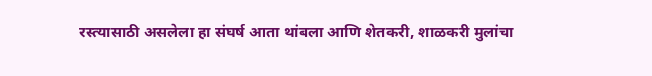रस्त्यासाठी असलेला हा संघर्ष आता थांबला आणि शेतकरी, शाळकरी मुलांचा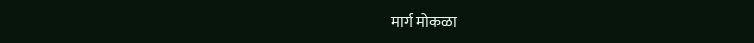मार्ग मोकळा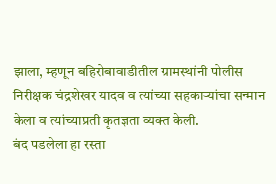झाला, म्हणून बहिरोबावाडीतील ग्रामस्थांनी पोलीस निरीक्षक चंद्रशेखर यादव व त्यांच्या सहकाऱ्यांचा सन्मान केला व त्यांच्याप्रती कृतज्ञता व्यक्त केली.
बंद पडलेला हा रस्ता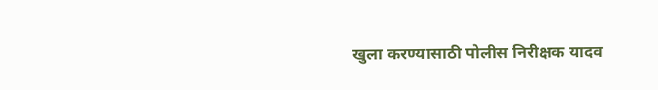खुला करण्यासाठी पोलीस निरीक्षक यादव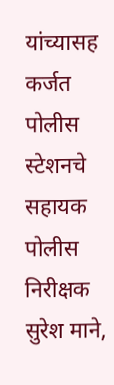यांच्यासह कर्जत पोलीस स्टेशनचे सहायक पोलीस निरीक्षक सुरेश माने,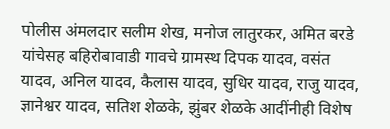पोलीस अंमलदार सलीम शेख, मनोज लातुरकर, अमित बरडे यांचेसह बहिरोबावाडी गावचे ग्रामस्थ दिपक यादव, वसंत यादव, अनिल यादव, कैलास यादव, सुधिर यादव, राजु यादव, ज्ञानेश्वर यादव, सतिश शेळके, झुंबर शेळके आदींनीही विशेष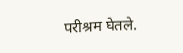परीश्रम घेतले.